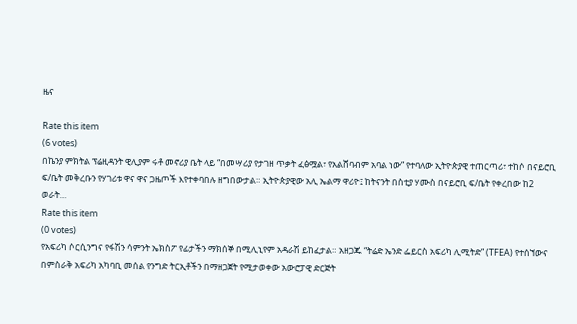ዜና

Rate this item
(6 votes)
በኬንያ ምክትል ፕሬዚዳንት ዊሊያም ሩቶ መኖሪያ ቤት ላይ “በመሣሪያ የታገዘ ጥቃት ፈፅሟል፣ የአልሸባብም አባል ነው” የተባለው ኢትዮጵያዊ ተጠርጣሪ፣ ተከሶ በናይሮቢ ፍ/ቤት መቅረቡን የሃገሪቱ ዋና ዋና ጋዜጦች እየተቀባበሉ ዘግበውታል። ኢትዮጵያዊው አሊ ኤልማ ዋሪዮ፤ ከትናንት በስቲያ ሃሙስ በናይሮቢ ፍ/ቤት የቀረበው ከ2 ወራት…
Rate this item
(0 votes)
የአፍሪካ ሶርሲንግና የፋሽን ሳምንት ኤክስፖ የፊታችን ማክሰኞ በሚሊኒየም አዳራሽ ይከፈታል። አዘጋጁ “ትሬድ ኤንድ ፌይርስ አፍሪካ ሊሚትድ” (TFEA) የተሰኘውና በምስራቅ አፍሪካ አካባቢ መሰል የንግድ ትርኢቶችን በማዘጋጀት የሚታወቀው አውሮፓዊ ድርጅት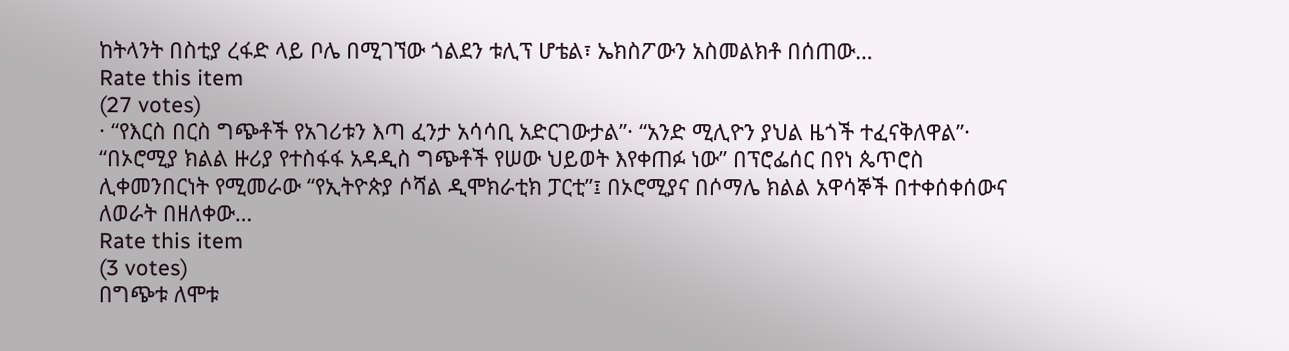ከትላንት በስቲያ ረፋድ ላይ ቦሌ በሚገኘው ጎልደን ቱሊፕ ሆቴል፣ ኤክስፖውን አስመልክቶ በሰጠው…
Rate this item
(27 votes)
· “የእርስ በርስ ግጭቶች የአገሪቱን እጣ ፈንታ አሳሳቢ አድርገውታል”· “አንድ ሚሊዮን ያህል ዜጎች ተፈናቅለዋል”· “በኦሮሚያ ክልል ዙሪያ የተስፋፋ አዳዲስ ግጭቶች የሠው ህይወት እየቀጠፉ ነው” በፕሮፌሰር በየነ ጴጥሮስ ሊቀመንበርነት የሚመራው “የኢትዮጵያ ሶሻል ዲሞክራቲክ ፓርቲ”፤ በኦሮሚያና በሶማሌ ክልል አዋሳኞች በተቀሰቀሰውና ለወራት በዘለቀው…
Rate this item
(3 votes)
በግጭቱ ለሞቱ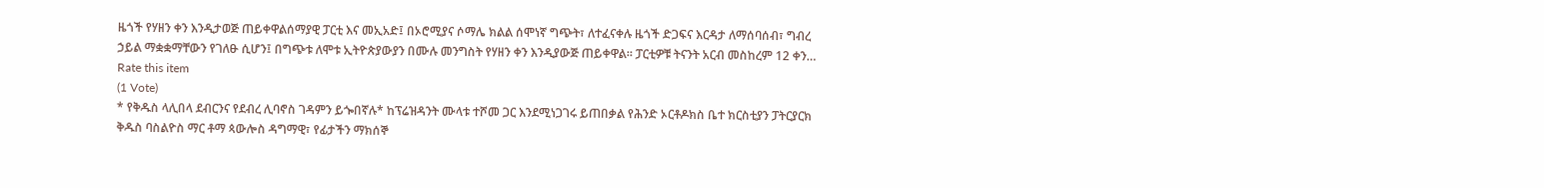ዜጎች የሃዘን ቀን እንዲታወጅ ጠይቀዋልሰማያዊ ፓርቲ እና መኢአድ፤ በኦሮሚያና ሶማሌ ክልል ሰሞነኛ ግጭት፣ ለተፈናቀሉ ዜጎች ድጋፍና እርዳታ ለማሰባሰብ፣ ግብረ ኃይል ማቋቋማቸውን የገለፁ ሲሆን፤ በግጭቱ ለሞቱ ኢትዮጵያውያን በሙሉ መንግስት የሃዘን ቀን እንዲያውጅ ጠይቀዋል፡፡ ፓርቲዎቹ ትናንት አርብ መስከረም 12 ቀን…
Rate this item
(1 Vote)
* የቅዱስ ላሊበላ ደብርንና የደብረ ሊባኖስ ገዳምን ይጐበኛሉ* ከፕሬዝዳንት ሙላቱ ተሾመ ጋር እንደሚነጋገሩ ይጠበቃል የሕንድ ኦርቶዶክስ ቤተ ክርስቲያን ፓትርያርክ ቅዱስ ባስልዮስ ማር ቶማ ጳውሎስ ዳግማዊ፣ የፊታችን ማክሰኞ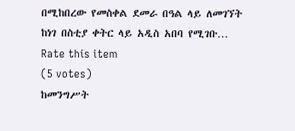በሚከበረው የመስቀል ደመራ በዓል ላይ ለመገኘት ከነገ በስቲያ ቀትር ላይ አዲስ አበባ የሚገቡ…
Rate this item
(5 votes)
ከመንግሥት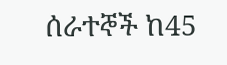ሰራተኞች ከ45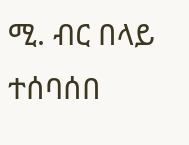ሚ. ብር በላይ ተሰባሰበ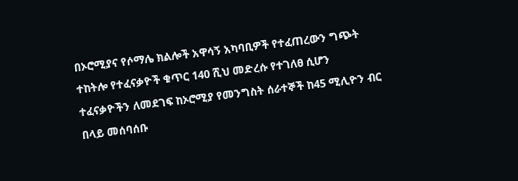በኦሮሚያና የሶማሌ ክልሎች አዋሳኝ አካባቢዎች የተፈጠረውን ግጭት ተከትሎ የተፈናቃዮች ቁጥር 140 ሺህ መድረሱ የተገለፀ ሲሆን ተፈናቃዮችን ለመደገፍ ከኦሮሚያ የመንግስት ሰራተኞች ከ45 ሚሊዮን ብር በላይ መሰባሰቡ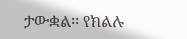ታውቋል፡፡ የክልሉ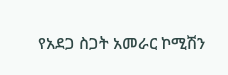የአደጋ ስጋት አመራር ኮሚሽን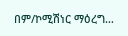በም/ኮሚሽነር ማዕረግ…